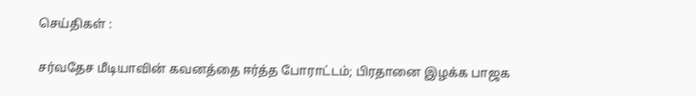செய்திகள் :

சர்வதேச மீடியாவின் கவனத்தை ஈர்த்த போராட்டம்; பிரதானை இழக்க பாஜக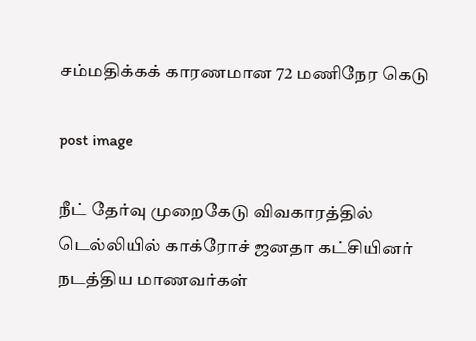சம்மதிக்கக் காரணமான 72 மணிநேர கெடு

post image

நீட் தேர்வு முறைகேடு விவகாரத்தில் டெல்லியில் காக்ரோச் ஜனதா கட்சியினர் நடத்திய மாணவர்கள்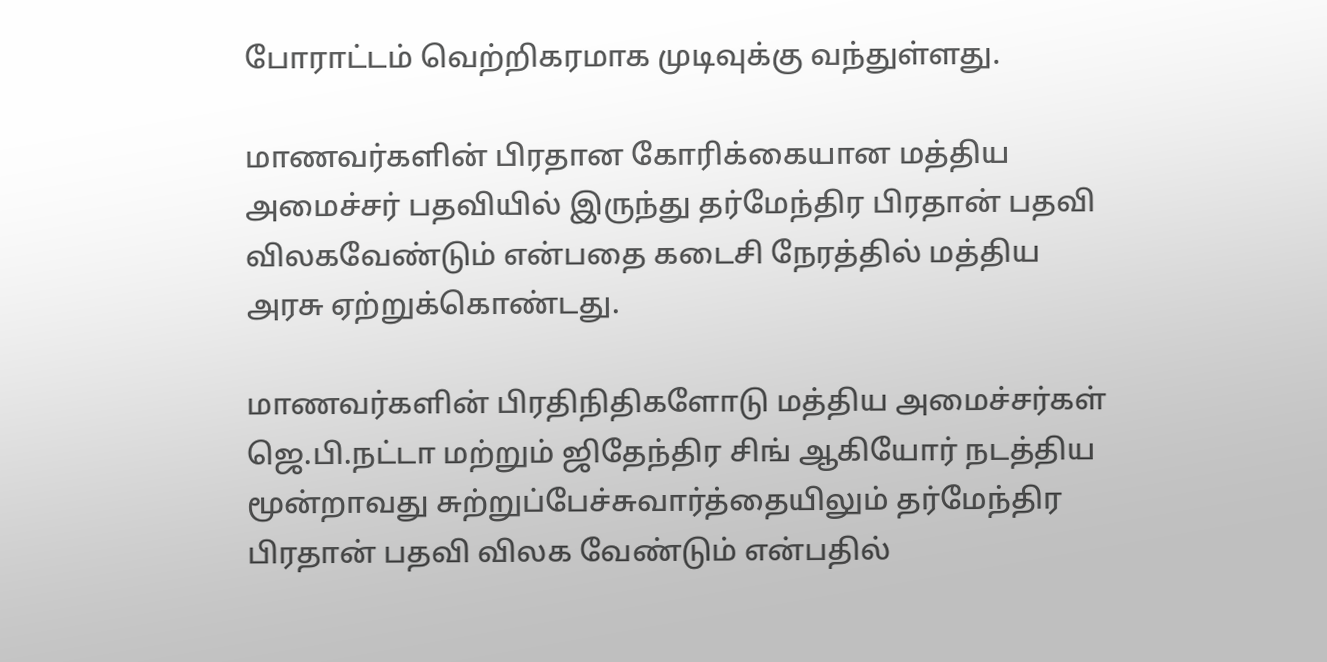போராட்டம் வெற்றிகரமாக முடிவுக்கு வந்துள்ளது.

மாணவர்களின் பிரதான கோரிக்கையான மத்திய அமைச்சர் பதவியில் இருந்து தர்மேந்திர பிரதான் பதவி விலகவேண்டும் என்பதை கடைசி நேரத்தில் மத்திய அரசு ஏற்றுக்கொண்டது.

மாணவர்களின் பிரதிநிதிகளோடு மத்திய அமைச்சர்கள் ஜெ.பி.நட்டா மற்றும் ஜிதேந்திர சிங் ஆகியோர் நடத்திய மூன்றாவது சுற்றுப்பேச்சுவார்த்தையிலும் தர்மேந்திர பிரதான் பதவி விலக வேண்டும் என்பதில்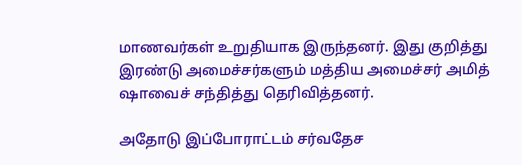மாணவர்கள் உறுதியாக இருந்தனர். இது குறித்து இரண்டு அமைச்சர்களும் மத்திய அமைச்சர் அமித் ஷாவைச் சந்தித்து தெரிவித்தனர்.

அதோடு இப்போராட்டம் சர்வதேச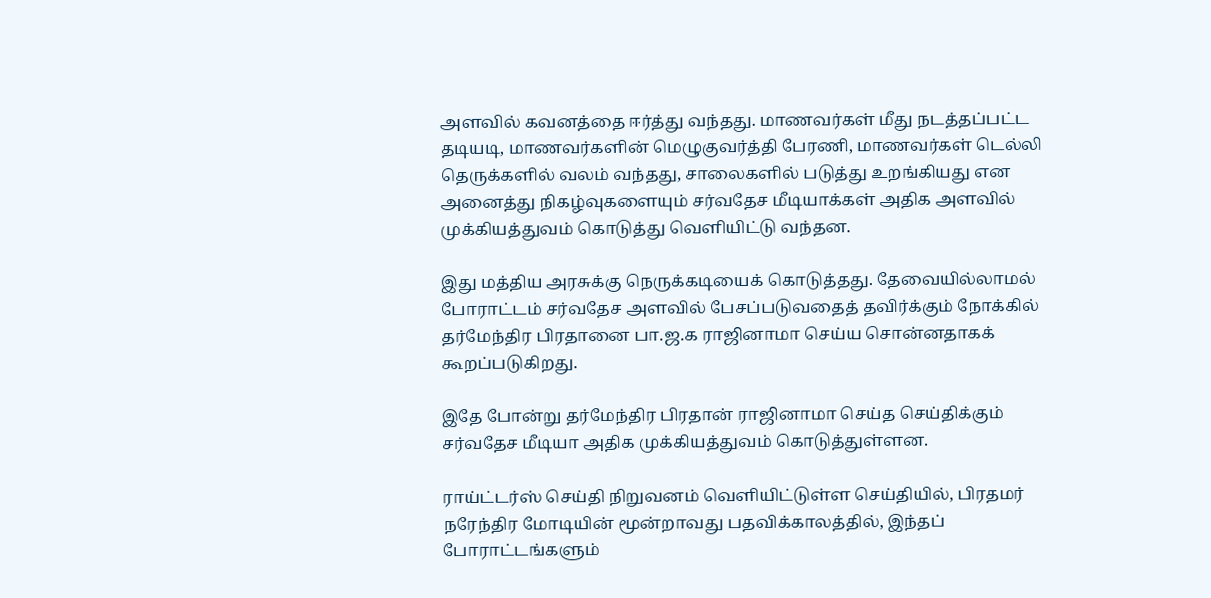அளவில் கவனத்தை ஈர்த்து வந்தது. மாணவர்கள் மீது நடத்தப்பட்ட தடியடி, மாணவர்களின் மெழுகுவர்த்தி பேரணி, மாணவர்கள் டெல்லி தெருக்களில் வலம் வந்தது, சாலைகளில் படுத்து உறங்கியது என அனைத்து நிகழ்வுகளையும் சர்வதேச மீடியாக்கள் அதிக அளவில் முக்கியத்துவம் கொடுத்து வெளியிட்டு வந்தன.

இது மத்திய அரசுக்கு நெருக்கடியைக் கொடுத்தது. தேவையில்லாமல் போராட்டம் சர்வதேச அளவில் பேசப்படுவதைத் தவிர்க்கும் நோக்கில் தர்மேந்திர பிரதானை பா.ஜ.க ராஜினாமா செய்ய சொன்னதாகக் கூறப்படுகிறது.

இதே போன்று தர்மேந்திர பிரதான் ராஜினாமா செய்த செய்திக்கும் சர்வதேச மீடியா அதிக முக்கியத்துவம் கொடுத்துள்ளன.

ராய்ட்டர்ஸ் செய்தி நிறுவனம் வெளியிட்டுள்ள செய்தியில், பிரதமர் நரேந்திர மோடியின் மூன்றாவது பதவிக்காலத்தில், இந்தப் போராட்டங்களும்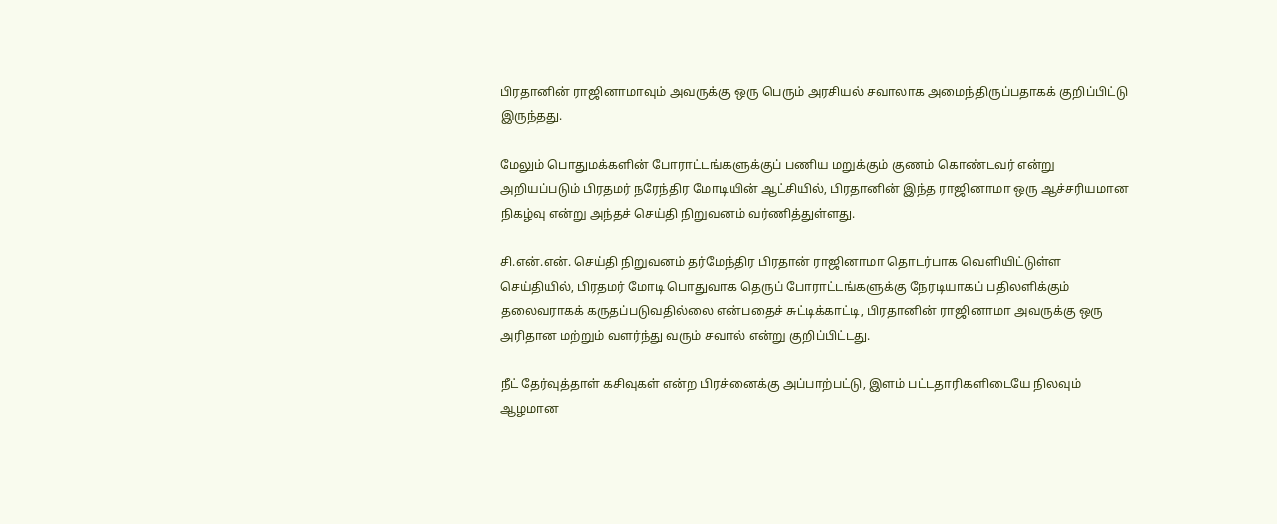பிரதானின் ராஜினாமாவும் அவருக்கு ஒரு பெரும் அரசியல் சவாலாக அமைந்திருப்பதாகக் குறிப்பிட்டு இருந்தது.

மேலும் பொதுமக்களின் போராட்டங்களுக்குப் பணிய மறுக்கும் குணம் கொண்டவர் என்று அறியப்படும் பிரதமர் நரேந்திர மோடியின் ஆட்சியில், பிரதானின் இந்த ராஜினாமா ஒரு ஆச்சரியமான நிகழ்வு என்று அந்தச் செய்தி நிறுவனம் வர்ணித்துள்ளது.

சி.என்.என். செய்தி நிறுவனம் தர்மேந்திர பிரதான் ராஜினாமா தொடர்பாக வெளியிட்டுள்ள செய்தியில், பிரதமர் மோடி பொதுவாக தெருப் போராட்டங்களுக்கு நேரடியாகப் பதிலளிக்கும் தலைவராகக் கருதப்படுவதில்லை என்பதைச் சுட்டிக்காட்டி, பிரதானின் ராஜினாமா அவருக்கு ஒரு அரிதான மற்றும் வளர்ந்து வரும் சவால் என்று குறிப்பிட்டது.

நீட் தேர்வுத்தாள் கசிவுகள் என்ற பிரச்னைக்கு அப்பாற்பட்டு, இளம் பட்டதாரிகளிடையே நிலவும் ஆழமான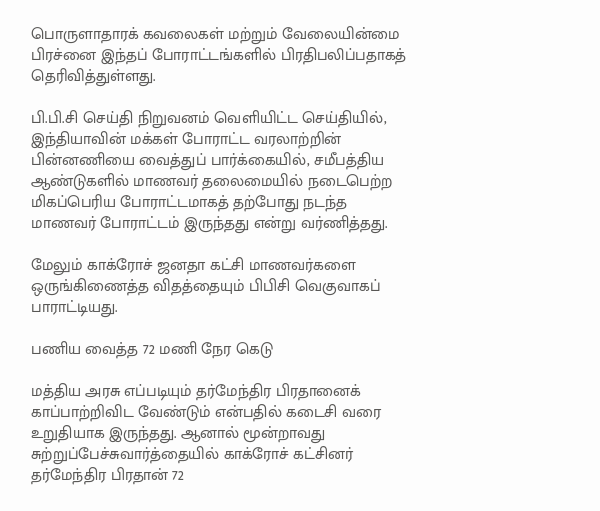பொருளாதாரக் கவலைகள் மற்றும் வேலையின்மை பிரச்னை இந்தப் போராட்டங்களில் பிரதிபலிப்பதாகத் தெரிவித்துள்ளது.

பி.பி.சி செய்தி நிறுவனம் வெளியிட்ட செய்தியில், இந்தியாவின் மக்கள் போராட்ட வரலாற்றின் பின்னணியை வைத்துப் பார்க்கையில், சமீபத்திய ஆண்டுகளில் மாணவர் தலைமையில் நடைபெற்ற மிகப்பெரிய போராட்டமாகத் தற்போது நடந்த மாணவர் போராட்டம் இருந்தது என்று வர்ணித்தது.

மேலும் காக்ரோச் ஜனதா கட்சி மாணவர்களை ஒருங்கிணைத்த விதத்தையும் பிபிசி வெகுவாகப் பாராட்டியது.

பணிய வைத்த 72 மணி நேர கெடு

மத்திய அரசு எப்படியும் தர்மேந்திர பிரதானைக் காப்பாற்றிவிட வேண்டும் என்பதில் கடைசி வரை உறுதியாக இருந்தது. ஆனால் மூன்றாவது சுற்றுப்பேச்சுவார்த்தையில் காக்ரோச் கட்சினர் தர்மேந்திர பிரதான் 72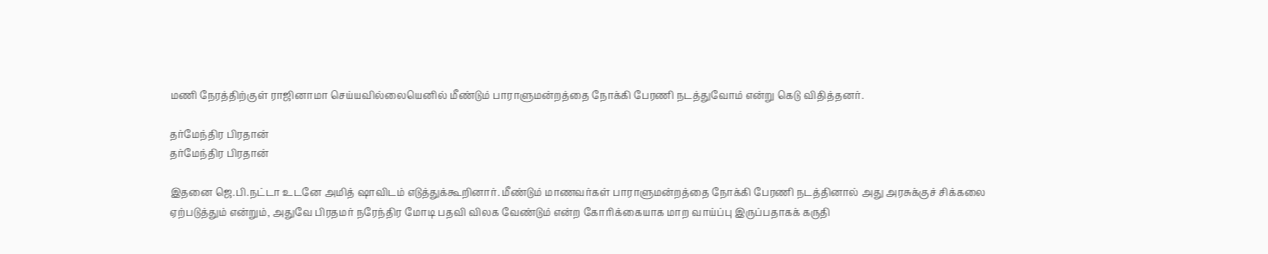மணி நேரத்திற்குள் ராஜினாமா செய்யவில்லையெனில் மீண்டும் பாராளுமன்றத்தை நோக்கி பேரணி நடத்துவோம் என்று கெடு விதித்தனர்.

தர்மேந்திர பிரதான்
தர்மேந்திர பிரதான்

இதனை ஜெ.பி.நட்டா உடனே அமித் ஷாவிடம் எடுத்துக்கூறினார். மீண்டும் மாணவர்கள் பாராளுமன்றத்தை நோக்கி பேரணி நடத்தினால் அது அரசுக்குச் சிக்கலை ஏற்படுத்தும் என்றும், அதுவே பிரதமர் நரேந்திர மோடி பதவி விலக வேண்டும் என்ற கோரிக்கையாக மாற வாய்ப்பு இருப்பதாகக் கருதி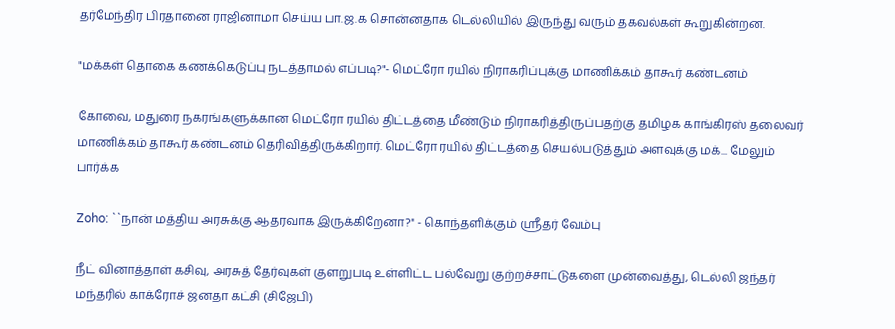தர்மேந்திர பிரதானை ராஜினாமா செய்ய பா.ஜ.க சொன்னதாக டெல்லியில் இருந்து வரும் தகவல்கள் கூறுகின்றன.

"மக்கள் தொகை கணக்கெடுப்பு நடத்தாமல் எப்படி?"- மெட்ரோ ரயில் நிராகரிப்புக்கு மாணிக்கம் தாகூர் கண்டனம்

கோவை, மதுரை நகரங்களுக்கான மெட்ரோ ரயில் திட்டத்தை மீண்டும் நிராகரித்திருப்பதற்கு தமிழக காங்கிரஸ் தலைவர் மாணிக்கம் தாகூர் கண்டனம் தெரிவித்திருக்கிறார். மெட்ரோ ரயில் திட்டத்தை செயல்படுத்தும் அளவுக்கு மக்... மேலும் பார்க்க

Zoho: ``நான் மத்திய அரசுக்கு ஆதரவாக இருக்கிறேனா?'' - கொந்தளிக்கும் ஸ்ரீதர் வேம்பு

நீட் வினாத்தாள் கசிவு, அரசுத் தேர்வுகள் குளறுபடி உள்ளிட்ட பல்வேறு குற்றச்சாட்டுகளை முன்வைத்து, டெல்லி ஜந்தர் மந்தரில் காக்ரோச் ஜனதா கட்சி (சிஜேபி)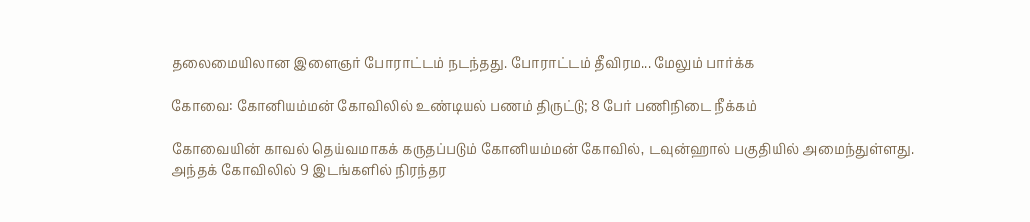தலைமையிலான இளைஞர் போராட்டம் நடந்தது. போராட்டம் தீவிரம... மேலும் பார்க்க

கோவை: கோனியம்மன் கோவிலில் உண்டியல் பணம் திருட்டு; 8 பேர் பணிநிடை நீக்கம்

கோவையின் காவல் தெய்வமாகக் கருதப்படும் கோனியம்மன் கோவில், டவுன்ஹால் பகுதியில் அமைந்துள்ளது. அந்தக் கோவிலில் 9 இடங்களில் நிரந்தர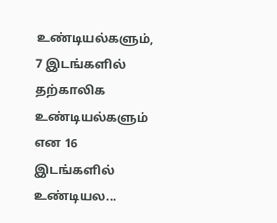உண்டியல்களும், 7 இடங்களில் தற்காலிக உண்டியல்களும் என 16 இடங்களில் உண்டியல...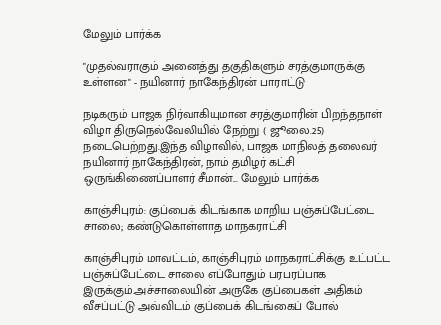மேலும் பார்க்க

"முதல்வராகும் அனைத்து தகுதிகளும் சரத்குமாருக்கு உள்ளன" - நயினார் நாகேந்திரன் பாராட்டு

நடிகரும் பாஜக நிர்வாகியுமான சரத்குமாரின் பிறந்தநாள் விழா திருநெல்வேலியில் நேற்று ( ஜூலை.25) நடைபெற்றது.இந்த விழாவில், பாஜக மாநிலத் தலைவர் நயினார் நாகேந்திரன், நாம் தமிழர் கட்சி ஒருங்கிணைப்பாளர் சீமான்... மேலும் பார்க்க

காஞ்சிபுரம்: குப்பைக் கிடங்காக மாறிய பஞ்சுப்பேட்டை சாலை; கண்டுகொள்ளாத மாநகராட்சி

காஞ்சிபுரம் மாவட்டம், காஞ்சிபுரம் மாநகராட்சிக்கு உட்பட்ட பஞ்சுப்பேட்டை சாலை எப்போதும் பரபரப்பாக இருக்கும்.அச்சாலையின் அருகே குப்பைகள் அதிகம் வீசப்பட்டு அவ்விடம் குப்பைக் கிடங்கைப் போல்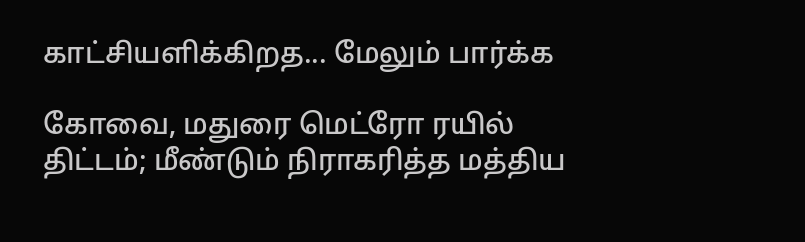காட்சியளிக்கிறத... மேலும் பார்க்க

கோவை, மதுரை மெட்ரோ ரயில் திட்டம்; மீண்டும் நிராகரித்த மத்திய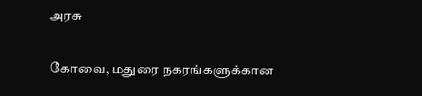அரசு

கோவை, மதுரை நகரங்களுக்கான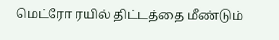மெட்ரோ ரயில் திட்டத்தை மீண்டும்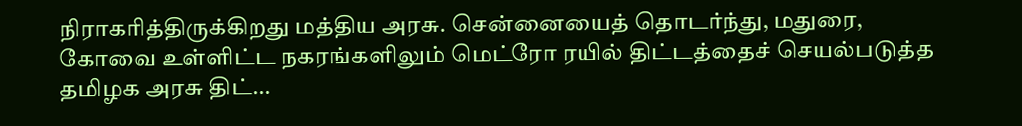நிராகரித்திருக்கிறது மத்திய அரசு. சென்னையைத் தொடர்ந்து, மதுரை, கோவை உள்ளிட்ட நகரங்களிலும் மெட்ரோ ரயில் திட்டத்தைச் செயல்படுத்த தமிழக அரசு திட்...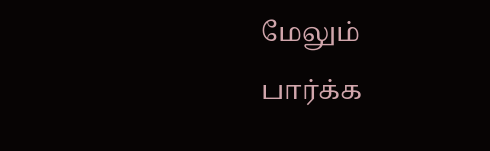மேலும் பார்க்க